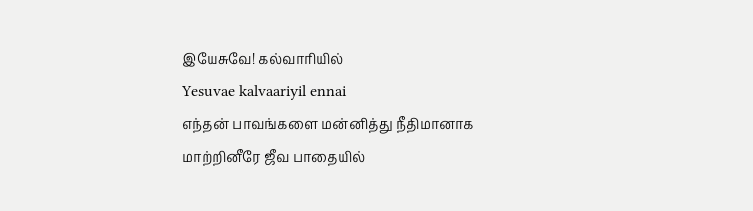இயேசுவே! கல்வாரியில்
Yesuvae kalvaariyil ennai
எந்தன் பாவங்களை மன்னித்து நீதிமானாக மாற்றினீரே ஜீவ பாதையில்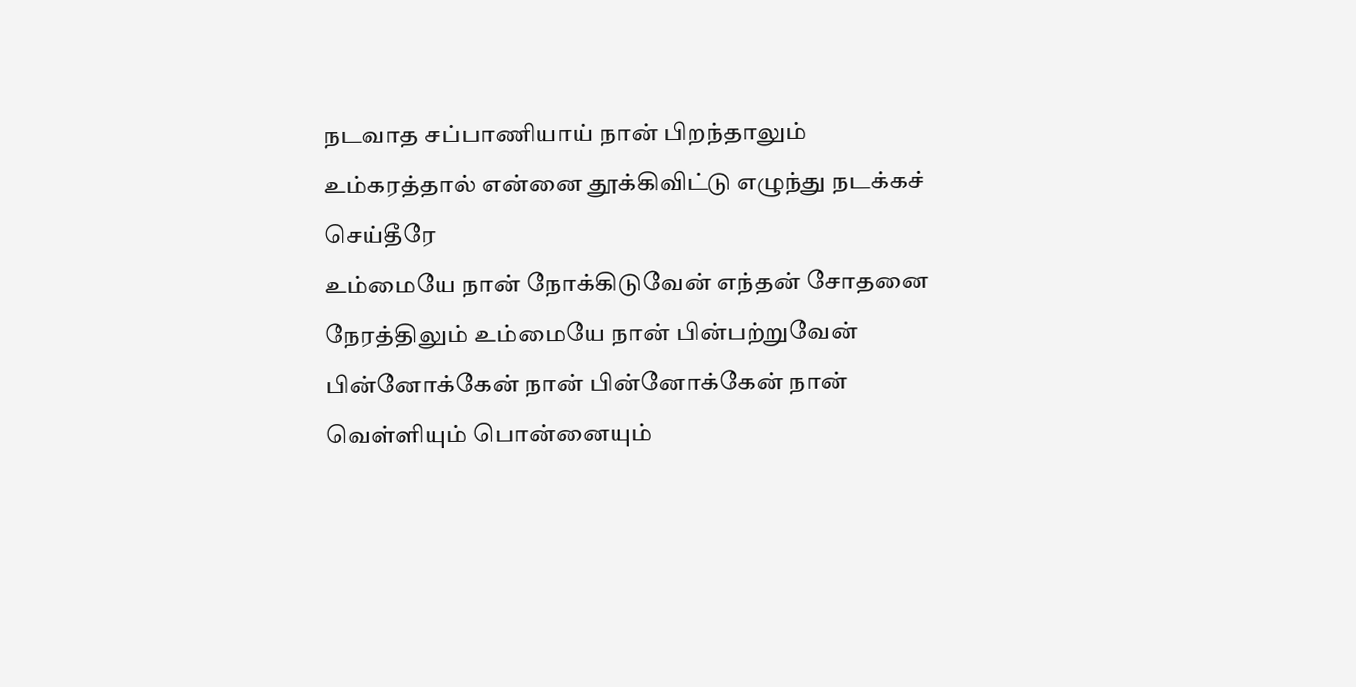நடவாத சப்பாணியாய் நான் பிறந்தாலும் உம்கரத்தால் என்னை தூக்கிவிட்டு எழுந்து நடக்கச் செய்தீரே
உம்மையே நான் நோக்கிடுவேன் எந்தன் சோதனை நேரத்திலும் உம்மையே நான் பின்பற்றுவேன் பின்னோக்கேன் நான் பின்னோக்கேன் நான்
வெள்ளியும் பொன்னையும்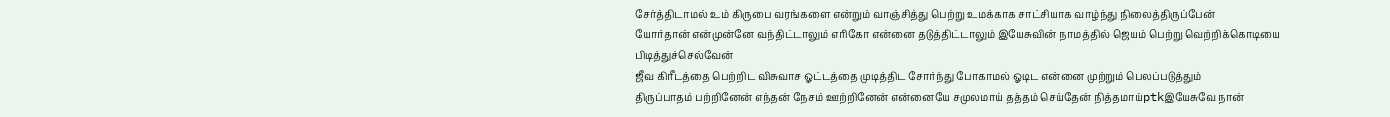சேர்த்திடாமல் உம் கிருபை வரங்களை என்றும் வாஞ்சித்து பெற்று உமக்காக சாட்சியாக வாழ்ந்து நிலைத்திருப்பேன்
யோர்தான் என்முன்னே வந்திட்டாலும் எரிகோ என்னை தடுத்திட்டாலும் இயேசுவின் நாமத்தில் ஜெயம் பெற்று வெற்றிக்கொடியை பிடித்துச்செல்வேன்
ஜீவ கிரீடத்தை பெற்றிட விசுவாச ஓட்டத்தை முடித்திட சோர்ந்து போகாமல் ஓடிட என்னை முற்றும் பெலப்படுத்தும்
திருப்பாதம் பற்றினேன் எந்தன் நேசம் ஊற்றினேன் என்னையே சமுலமாய் தத்தம் செய்தேன் நித்தமாய்ptkஇயேசுவே நான்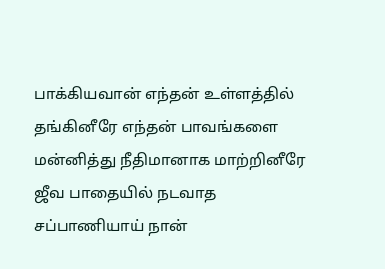பாக்கியவான் எந்தன் உள்ளத்தில் தங்கினீரே எந்தன் பாவங்களை மன்னித்து நீதிமானாக மாற்றினீரே ஜீவ பாதையில் நடவாத சப்பாணியாய் நான்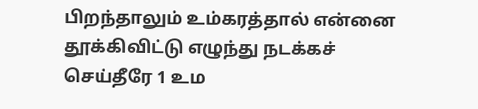பிறந்தாலும் உம்கரத்தால் என்னை தூக்கிவிட்டு எழுந்து நடக்கச் செய்தீரே 1 உம